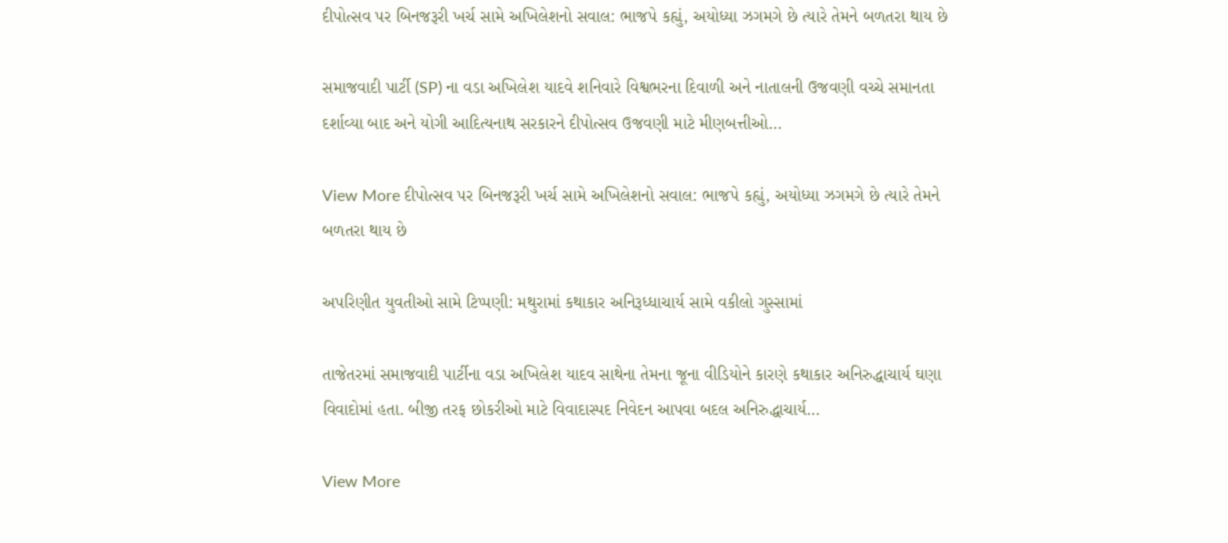દીપોત્સવ પર બિનજરૂરી ખર્ચ સામે અખિલેશનો સવાલ: ભાજપે કહ્યું, અયોધ્યા ઝગમગે છે ત્યારે તેમને બળતરા થાય છે

સમાજવાદી પાર્ટી (SP) ના વડા અખિલેશ યાદવે શનિવારે વિશ્વભરના દિવાળી અને નાતાલની ઉજવણી વચ્ચે સમાનતા દર્શાવ્યા બાદ અને યોગી આદિત્યનાથ સરકારને દીપોત્સવ ઉજવણી માટે મીણબત્તીઓ…

View More દીપોત્સવ પર બિનજરૂરી ખર્ચ સામે અખિલેશનો સવાલ: ભાજપે કહ્યું, અયોધ્યા ઝગમગે છે ત્યારે તેમને બળતરા થાય છે

અપરિણીત યુવતીઓ સામે ટિપ્પણી: મથુરામાં કથાકાર અનિરૂધ્ધાચાર્ય સામે વકીલો ગુસ્સામાં

તાજેતરમાં સમાજવાદી પાર્ટીના વડા અખિલેશ યાદવ સાથેના તેમના જૂના વીડિયોને કારણે કથાકાર અનિરુદ્ધાચાર્ય ઘણા વિવાદોમાં હતા. બીજી તરફ છોકરીઓ માટે વિવાદાસ્પદ નિવેદન આપવા બદલ અનિરુદ્ધાચાર્ય…

View More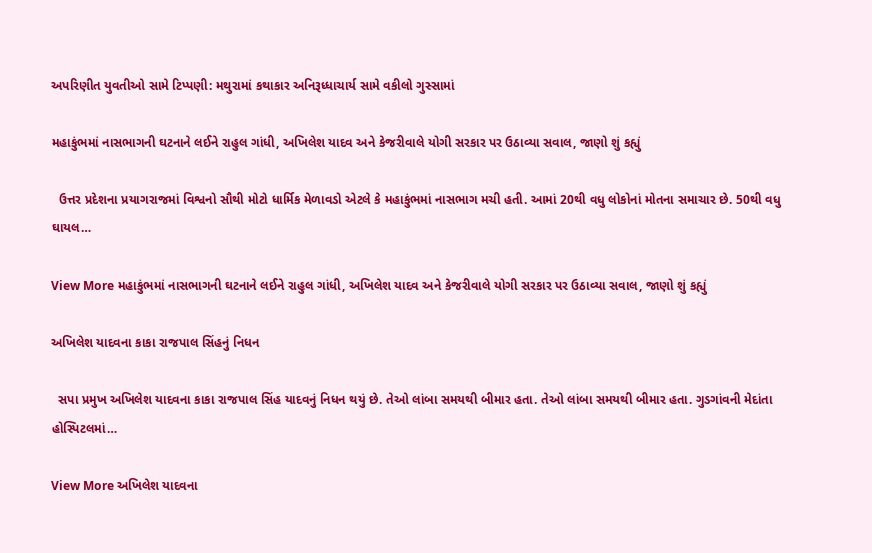અપરિણીત યુવતીઓ સામે ટિપ્પણી: મથુરામાં કથાકાર અનિરૂધ્ધાચાર્ય સામે વકીલો ગુસ્સામાં

મહાકુંભમાં નાસભાગની ઘટનાને લઈને રાહુલ ગાંધી, અખિલેશ યાદવ અને કેજરીવાલે યોગી સરકાર પર ઉઠાવ્યા સવાલ, જાણો શું કહ્યું

  ઉત્તર પ્રદેશના પ્રયાગરાજમાં વિશ્વનો સૌથી મોટો ધાર્મિક મેળાવડો એટલે કે મહાકુંભમાં નાસભાગ મચી હતી. આમાં 20થી વધુ લોકોનાં મોતના સમાચાર છે. 50થી વધુ ઘાયલ…

View More મહાકુંભમાં નાસભાગની ઘટનાને લઈને રાહુલ ગાંધી, અખિલેશ યાદવ અને કેજરીવાલે યોગી સરકાર પર ઉઠાવ્યા સવાલ, જાણો શું કહ્યું

અખિલેશ યાદવના કાકા રાજપાલ સિંહનું નિધન

  સપા પ્રમુખ અખિલેશ યાદવના કાકા રાજપાલ સિંહ યાદવનું નિધન થયું છે. તેઓ લાંબા સમયથી બીમાર હતા. તેઓ લાંબા સમયથી બીમાર હતા. ગુડગાંવની મેદાંતા હોસ્પિટલમાં…

View More અખિલેશ યાદવના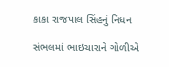કાકા રાજપાલ સિંહનું નિધન

સંભલમાં ભાઇચારાને ગોળીએ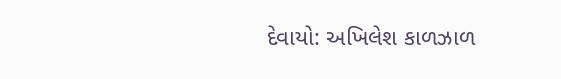દેવાયો: અખિલેશ કાળઝાળ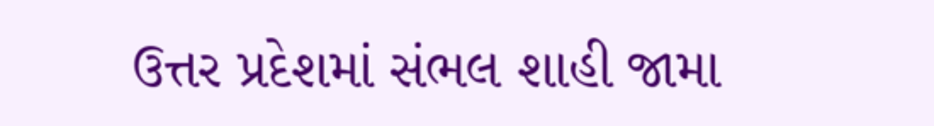ઉત્તર પ્રદેશમાં સંભલ શાહી જામા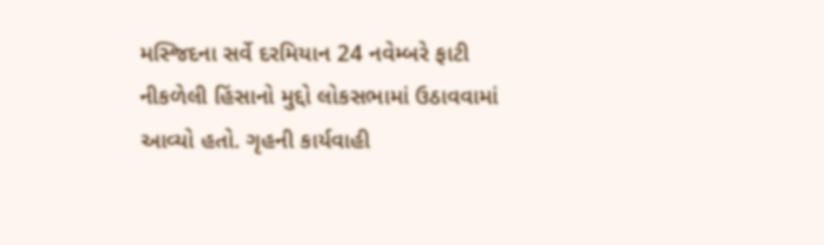મસ્જિદના સર્વે દરમિયાન 24 નવેમ્બરે ફાટી નીકળેલી હિંસાનો મુદ્દો લોકસભામાં ઉઠાવવામાં આવ્યો હતો. ગૃહની કાર્યવાહી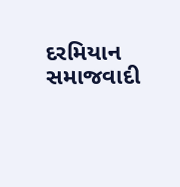દરમિયાન સમાજવાદી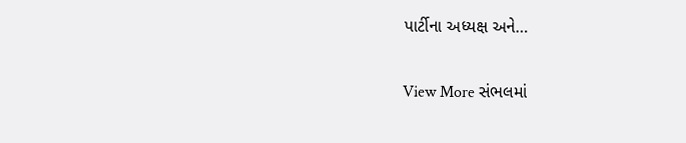પાર્ટીના અધ્યક્ષ અને…

View More સંભલમાં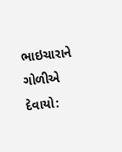ભાઇચારાને ગોળીએ દેવાયો: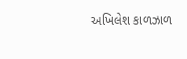અખિલેશ કાળઝાળ